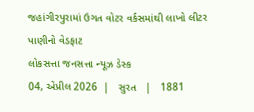જહાંગીરપુરામાં ઉગત વોટર વર્કસમાંથી લાખો લીટર પાણીનો વેડફાટ
લોકસત્તા જનસત્તા ન્યૂઝ ડેસ્ક
04, એપ્રીલ 2026  |   સુરત   |   1881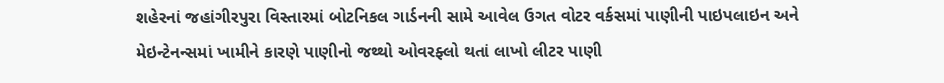શહેરનાં જહાંગીરપુરા વિસ્તારમાં બોટનિકલ ગાર્ડનની સામે આવેલ ઉગત વોટર વર્કસમાં પાણીની પાઇપલાઇન અને મેઇન્ટેનન્સમાં ખામીને કારણે પાણીનો જથ્થો ઓવરફ્લો થતાં લાખો લીટર પાણી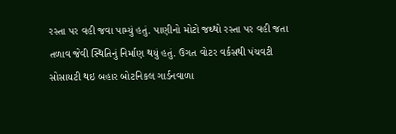રસ્તા પર વહી જવા પામ્યું હતું. પાણીનો મોટો જથ્થો રસ્તા પર વહી જતા તળાવ જેવી સ્થિતિનું નિર્માણ થયું હતું. ઉગત વોટર વર્કસથી પંચવટી સોસાયટી થઇ બહાર બોટનિકલ ગાર્ડનવાળા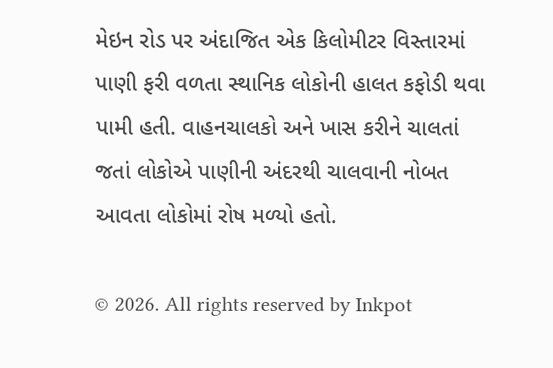મેઇન રોડ પર અંદાજિત એક કિલોમીટર વિસ્તારમાં પાણી ફરી વળતા સ્થાનિક લોકોની હાલત કફોડી થવા પામી હતી. વાહનચાલકો અને ખાસ કરીને ચાલતાં જતાં લોકોએ પાણીની અંદરથી ચાલવાની નોબત આવતા લોકોમાં રોષ મળ્યો હતો.

© 2026. All rights reserved by Inkpot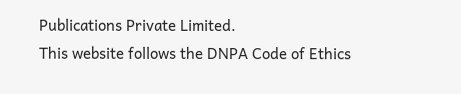Publications Private Limited.
This website follows the DNPA Code of Ethics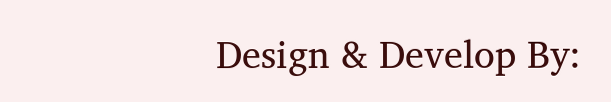Design & Develop By: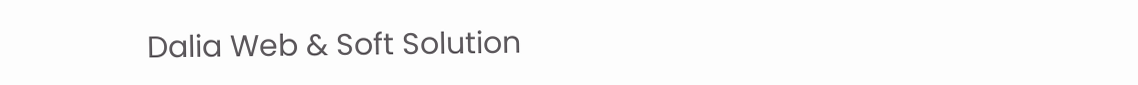Dalia Web & Soft Solution